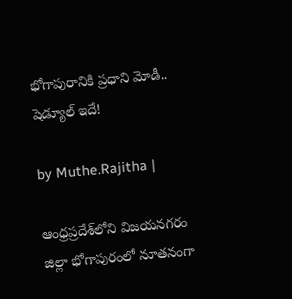భోగాపురానికి ప్రధాని మోడీ.. షెడ్యూల్ ఇదే!

by Muthe.Rajitha |

ఆంధ్రప్రదేశ్‌లోని విజయనగరం జిల్లా భోగాపురంలో నూతనంగా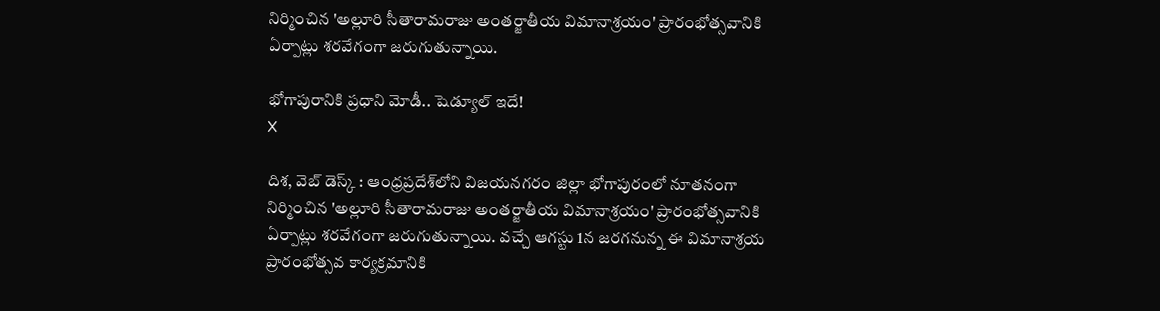నిర్మించిన 'అల్లూరి సీతారామరాజు అంతర్జాతీయ విమానాశ్రయం' ప్రారంభోత్సవానికి ఏర్పాట్లు శరవేగంగా జరుగుతున్నాయి.

భోగాపురానికి ప్రధాని మోడీ.. షెడ్యూల్ ఇదే!
X

దిశ, వెబ్ డెస్క్ : ఆంధ్రప్రదేశ్‌లోని విజయనగరం జిల్లా భోగాపురంలో నూతనంగా నిర్మించిన 'అల్లూరి సీతారామరాజు అంతర్జాతీయ విమానాశ్రయం' ప్రారంభోత్సవానికి ఏర్పాట్లు శరవేగంగా జరుగుతున్నాయి. వచ్చే ఆగస్టు 1న జరగనున్న ఈ విమానాశ్రయ ప్రారంభోత్సవ కార్యక్రమానికి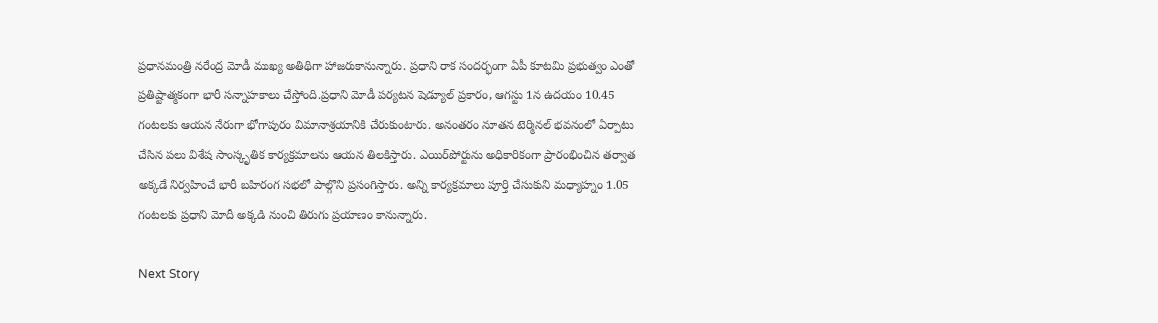ప్రధానమంత్రి నరేంద్ర మోడీ ముఖ్య అతిథిగా హాజరుకానున్నారు. ప్రధాని రాక సందర్భంగా ఏపీ కూటమి ప్రభుత్వం ఎంతో ప్రతిష్టాత్మకంగా భారీ సన్నాహకాలు చేస్తోంది.ప్రధాని మోడీ పర్యటన షెడ్యూల్ ప్రకారం, ఆగస్టు 1న ఉదయం 10.45 గంటలకు ఆయన నేరుగా భోగాపురం విమానాశ్రయానికి చేరుకుంటారు. అనంతరం నూతన టెర్మినల్ భవనంలో ఏర్పాటు చేసిన పలు విశేష సాంస్కృతిక కార్యక్రమాలను ఆయన తిలకిస్తారు. ఎయిర్‌పోర్టును అధికారికంగా ప్రారంభించిన తర్వాత అక్కడే నిర్వహించే భారీ బహిరంగ సభలో పాల్గొని ప్రసంగిస్తారు. అన్ని కార్యక్రమాలు పూర్తి చేసుకుని మధ్యాహ్నం 1.05 గంటలకు ప్రధాని మోదీ అక్కడి నుంచి తిరుగు ప్రయాణం కానున్నారు.

Next Story